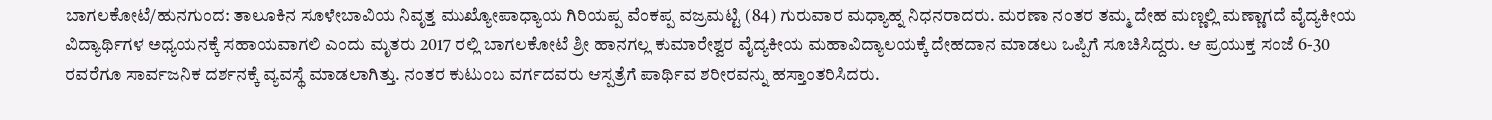ಬಾಗಲಕೋಟೆ/ಹುನಗುಂದ: ತಾಲೂಕಿನ ಸೂಳೇಬಾವಿಯ ನಿವೃತ್ತ ಮುಖ್ಯೋಪಾಧ್ಯಾಯ ಗಿರಿಯಪ್ಪ ವೆಂಕಪ್ಪ ವಜ್ರಮಟ್ಟಿ (84) ಗುರುವಾರ ಮಧ್ಯಾಹ್ನ ನಿಧನರಾದರು. ಮರಣಾ ನಂತರ ತಮ್ಮ ದೇಹ ಮಣ್ಣಲ್ಲಿ ಮಣ್ಣಾಗದೆ ವೈದ್ಯಕೀಯ ವಿದ್ಯಾರ್ಥಿಗಳ ಅಧ್ಯಯನಕ್ಕೆ ಸಹಾಯವಾಗಲಿ ಎಂದು ಮೃತರು 2017 ರಲ್ಲಿ ಬಾಗಲಕೋಟೆ ಶ್ರೀ ಹಾನಗಲ್ಲ ಕುಮಾರೇಶ್ವರ ವೈದ್ಯಕೀಯ ಮಹಾವಿದ್ಯಾಲಯಕ್ಕೆ ದೇಹದಾನ ಮಾಡಲು ಒಪ್ಪಿಗೆ ಸೂಚಿಸಿದ್ದರು. ಆ ಪ್ರಯುಕ್ತ ಸಂಜೆ 6-30 ರವರೆಗೂ ಸಾರ್ವಜನಿಕ ದರ್ಶನಕ್ಕೆ ವ್ಯವಸ್ಥೆ ಮಾಡಲಾಗಿತ್ತು. ನಂತರ ಕುಟುಂಬ ವರ್ಗದವರು ಆಸ್ಪತ್ರೆಗೆ ಪಾರ್ಥಿವ ಶರೀರವನ್ನು ಹಸ್ತಾಂತರಿಸಿದರು.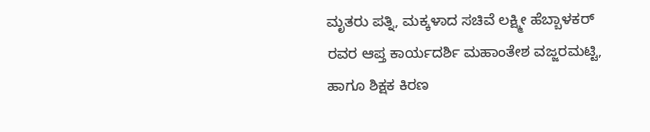ಮೃತರು ಪತ್ನಿ, ಮಕ್ಕಳಾದ ಸಚಿವೆ ಲಕ್ಷ್ಮೀ ಹೆಬ್ಬಾಳಕರ್ ರವರ ಆಪ್ತ ಕಾರ್ಯದರ್ಶಿ ಮಹಾಂತೇಶ ವಜ್ಜರಮಟ್ಟಿ, ಹಾಗೂ ಶಿಕ್ಷಕ ಕಿರಣ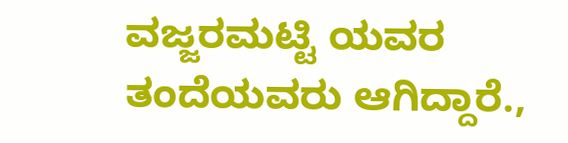ವಜ್ಜರಮಟ್ಟಿ ಯವರ ತಂದೆಯವರು ಆಗಿದ್ದಾರೆ.,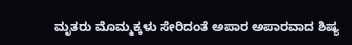ಮೃತರು ಮೊಮ್ಮಕ್ಕಳು ಸೇರಿದಂತೆ ಅಪಾರ ಅಪಾರವಾದ ಶಿಷ್ಯ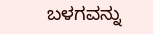ಬಳಗವನ್ನು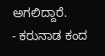ಅಗಲಿದ್ದಾರೆ.
- ಕರುನಾಡ ಕಂದ